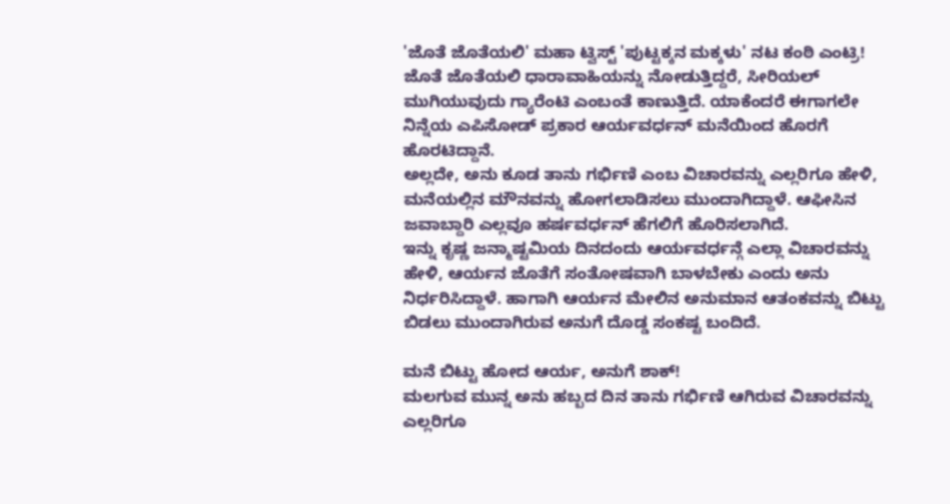'ಜೊತೆ ಜೊತೆಯಲಿ' ಮಹಾ ಟ್ವಿಸ್ಟ್ 'ಪುಟ್ಟಕ್ಕನ ಮಕ್ಕಳು' ನಟ ಕಂಠಿ ಎಂಟ್ರಿ!
ಜೊತೆ ಜೊತೆಯಲಿ ಧಾರಾವಾಹಿಯನ್ನು ನೋಡುತ್ತಿದ್ದರೆ, ಸೀರಿಯಲ್ ಮುಗಿಯುವುದು ಗ್ಯಾರೆಂಟಿ ಎಂಬಂತೆ ಕಾಣುತ್ತಿದೆ. ಯಾಕೆಂದರೆ ಈಗಾಗಲೇ ನಿನ್ನೆಯ ಎಪಿಸೋಡ್ ಪ್ರಕಾರ ಆರ್ಯವರ್ಧನ್ ಮನೆಯಿಂದ ಹೊರಗೆ ಹೊರಟಿದ್ದಾನೆ.
ಅಲ್ಲದೇ, ಅನು ಕೂಡ ತಾನು ಗರ್ಭಿಣಿ ಎಂಬ ವಿಚಾರವನ್ನು ಎಲ್ಲರಿಗೂ ಹೇಳಿ, ಮನೆಯಲ್ಲಿನ ಮೌನವನ್ನು ಹೋಗಲಾಡಿಸಲು ಮುಂದಾಗಿದ್ದಾಳೆ. ಆಫೀಸಿನ ಜವಾಬ್ದಾರಿ ಎಲ್ಲವೂ ಹರ್ಷವರ್ಧನ್ ಹೆಗಲಿಗೆ ಹೊರಿಸಲಾಗಿದೆ.
ಇನ್ನು ಕೃಷ್ಣ ಜನ್ಮಾಷ್ಟಮಿಯ ದಿನದಂದು ಆರ್ಯವರ್ಧನ್ಗೆ ಎಲ್ಲಾ ವಿಚಾರವನ್ನು ಹೇಳಿ, ಆರ್ಯನ ಜೊತೆಗೆ ಸಂತೋಷವಾಗಿ ಬಾಳಬೇಕು ಎಂದು ಅನು ನಿರ್ಧರಿಸಿದ್ದಾಳೆ. ಹಾಗಾಗಿ ಆರ್ಯನ ಮೇಲಿನ ಅನುಮಾನ ಆತಂಕವನ್ನು ಬಿಟ್ಟು ಬಿಡಲು ಮುಂದಾಗಿರುವ ಅನುಗೆ ದೊಡ್ಡ ಸಂಕಷ್ಟ ಬಂದಿದೆ.

ಮನೆ ಬಿಟ್ಟು ಹೋದ ಆರ್ಯ, ಅನುಗೆ ಶಾಕ್!
ಮಲಗುವ ಮುನ್ನ ಅನು ಹಬ್ಬದ ದಿನ ತಾನು ಗರ್ಭಿಣಿ ಆಗಿರುವ ವಿಚಾರವನ್ನು ಎಲ್ಲರಿಗೂ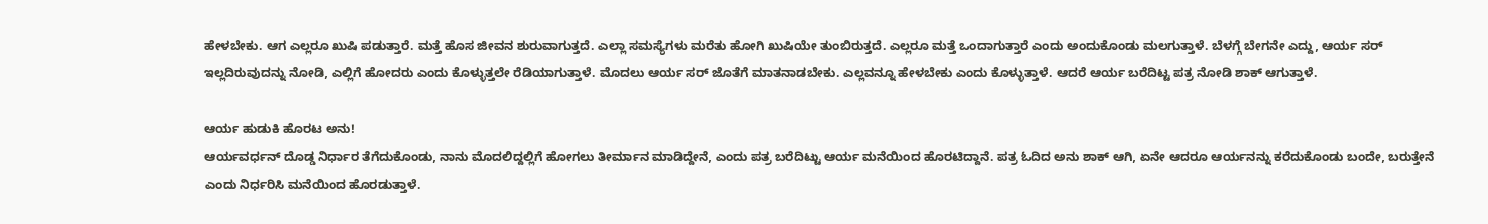ಹೇಳಬೇಕು. ಆಗ ಎಲ್ಲರೂ ಖುಷಿ ಪಡುತ್ತಾರೆ. ಮತ್ತೆ ಹೊಸ ಜೀವನ ಶುರುವಾಗುತ್ತದೆ. ಎಲ್ಲಾ ಸಮಸ್ಯೆಗಳು ಮರೆತು ಹೋಗಿ ಖುಷಿಯೇ ತುಂಬಿರುತ್ತದೆ. ಎಲ್ಲರೂ ಮತ್ತೆ ಒಂದಾಗುತ್ತಾರೆ ಎಂದು ಅಂದುಕೊಂಡು ಮಲಗುತ್ತಾಳೆ. ಬೆಳಗ್ಗೆ ಬೇಗನೇ ಎದ್ದು, ಆರ್ಯ ಸರ್ ಇಲ್ಲದಿರುವುದನ್ನು ನೋಡಿ, ಎಲ್ಲಿಗೆ ಹೋದರು ಎಂದು ಕೊಳ್ಳುತ್ತಲೇ ರೆಡಿಯಾಗುತ್ತಾಳೆ. ಮೊದಲು ಆರ್ಯ ಸರ್ ಜೊತೆಗೆ ಮಾತನಾಡಬೇಕು. ಎಲ್ಲವನ್ನೂ ಹೇಳಬೇಕು ಎಂದು ಕೊಳ್ಳುತ್ತಾಳೆ. ಆದರೆ ಆರ್ಯ ಬರೆದಿಟ್ಟ ಪತ್ರ ನೋಡಿ ಶಾಕ್ ಆಗುತ್ತಾಳೆ.

ಆರ್ಯ ಹುಡುಕಿ ಹೊರಟ ಅನು!
ಆರ್ಯವರ್ಧನ್ ದೊಡ್ಡ ನಿರ್ಧಾರ ತೆಗೆದುಕೊಂಡು, ನಾನು ಮೊದಲಿದ್ದಲ್ಲಿಗೆ ಹೋಗಲು ತೀರ್ಮಾನ ಮಾಡಿದ್ದೇನೆ, ಎಂದು ಪತ್ರ ಬರೆದಿಟ್ಟು ಆರ್ಯ ಮನೆಯಿಂದ ಹೊರಟಿದ್ದಾನೆ. ಪತ್ರ ಓದಿದ ಅನು ಶಾಕ್ ಆಗಿ, ಏನೇ ಆದರೂ ಆರ್ಯನನ್ನು ಕರೆದುಕೊಂಡು ಬಂದೇ, ಬರುತ್ತೇನೆ ಎಂದು ನಿರ್ಧರಿಸಿ ಮನೆಯಿಂದ ಹೊರಡುತ್ತಾಳೆ.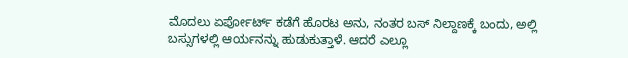ಮೊದಲು ಏರ್ಪೋರ್ಟ್ ಕಡೆಗೆ ಹೊರಟ ಅನು, ನಂತರ ಬಸ್ ನಿಲ್ದಾಣಕ್ಕೆ ಬಂದು, ಅಲ್ಲಿ ಬಸ್ಸುಗಳಲ್ಲಿ ಆರ್ಯನನ್ನು ಹುಡುಕುತ್ತಾಳೆ. ಆದರೆ ಎಲ್ಲೂ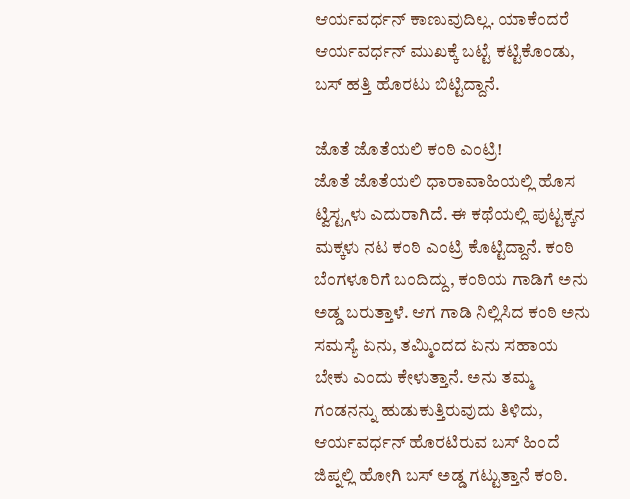ಆರ್ಯವರ್ಧನ್ ಕಾಣುವುದಿಲ್ಲ. ಯಾಕೆಂದರೆ ಆರ್ಯವರ್ಧನ್ ಮುಖಕ್ಕೆ ಬಟ್ಟೆ ಕಟ್ಟಿಕೊಂಡು, ಬಸ್ ಹತ್ತಿ ಹೊರಟು ಬಿಟ್ಟಿದ್ದಾನೆ.

ಜೊತೆ ಜೊತೆಯಲಿ ಕಂಠಿ ಎಂಟ್ರಿ!
ಜೊತೆ ಜೊತೆಯಲಿ ಧಾರಾವಾಹಿಯಲ್ಲಿ ಹೊಸ ಟ್ವಿಸ್ಟ್ಗಳು ಎದುರಾಗಿದೆ. ಈ ಕಥೆಯಲ್ಲಿ ಪುಟ್ಟಕ್ಕನ ಮಕ್ಕಳು ನಟ ಕಂಠಿ ಎಂಟ್ರಿ ಕೊಟ್ಟಿದ್ದಾನೆ. ಕಂಠಿ ಬೆಂಗಳೂರಿಗೆ ಬಂದಿದ್ದು, ಕಂಠಿಯ ಗಾಡಿಗೆ ಅನು ಅಡ್ಡ ಬರುತ್ತಾಳೆ. ಆಗ ಗಾಡಿ ನಿಲ್ಲಿಸಿದ ಕಂಠಿ ಅನು ಸಮಸ್ಯೆ ಏನು, ತಮ್ಮಿಂದದ ಏನು ಸಹಾಯ ಬೇಕು ಎಂದು ಕೇಳುತ್ತಾನೆ. ಅನು ತಮ್ಮ ಗಂಡನನ್ನು ಹುಡುಕುತ್ತಿರುವುದು ತಿಳಿದು, ಆರ್ಯವರ್ಧನ್ ಹೊರಟಿರುವ ಬಸ್ ಹಿಂದೆ ಜಿಪ್ನಲ್ಲಿ ಹೋಗಿ ಬಸ್ ಅಡ್ಡ ಗಟ್ಟುತ್ತಾನೆ ಕಂಠಿ.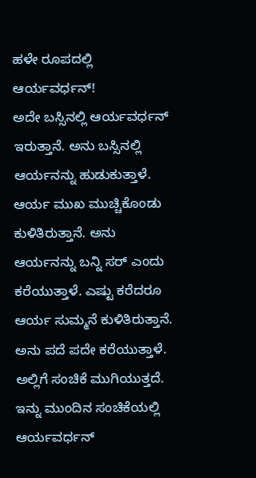ಹಳೇ ರೂಪದಲ್ಲಿ ಆರ್ಯವರ್ಧನ್!
ಅದೇ ಬಸ್ಸಿನಲ್ಲಿ ಆರ್ಯವರ್ಧನ್ ಇರುತ್ತಾನೆ. ಅನು ಬಸ್ಸಿನಲ್ಲಿ ಆರ್ಯನನ್ನು ಹುಡುಕುತ್ತಾಳೆ. ಆರ್ಯ ಮುಖ ಮುಚ್ಚಿಕೊಂಡು ಕುಳಿತಿರುತ್ತಾನೆ. ಅನು ಆರ್ಯನನ್ನು ಬನ್ನಿ ಸರ್ ಎಂದು ಕರೆಯುತ್ತಾಳೆ. ಎಷ್ಟು ಕರೆದರೂ ಆರ್ಯ ಸುಮ್ಮನೆ ಕುಳಿತಿರುತ್ತಾನೆ. ಅನು ಪದೆ ಪದೇ ಕರೆಯುತ್ತಾಳೆ. ಅಲ್ಲಿಗೆ ಸಂಚಿಕೆ ಮುಗಿಯುತ್ತದೆ. ಇನ್ನು ಮುಂದಿನ ಸಂಚಿಕೆಯಲ್ಲಿ ಆರ್ಯವರ್ಧನ್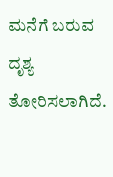ಮನೆಗೆ ಬರುವ ದೃಶ್ಯ ತೋರಿಸಲಾಗಿದೆ.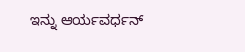ಇನ್ನು ಆರ್ಯವರ್ಧನ್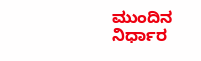ಮುಂದಿನ ನಿರ್ಧಾರ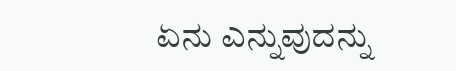ಏನು ಎನ್ನುವುದನ್ನು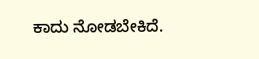ಕಾದು ನೋಡಬೇಕಿದೆ.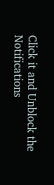Click it and Unblock the Notifications